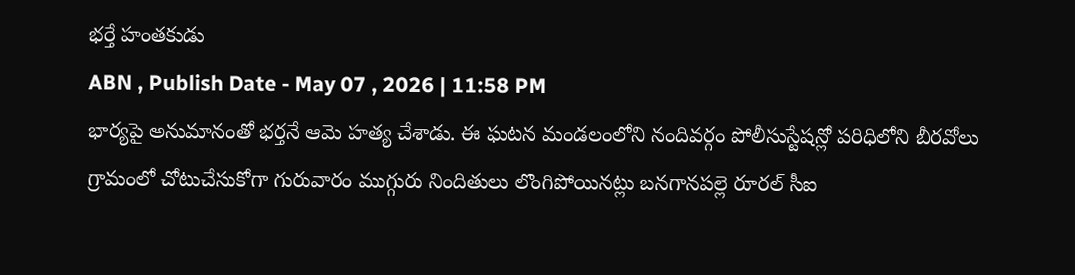భర్తే హంతకుడు
ABN , Publish Date - May 07 , 2026 | 11:58 PM
భార్యపై అనుమానంతో భర్తనే ఆమె హత్య చేశాడు. ఈ ఘటన మండలంలోని నందివర్గం పోలీసుస్టేషన్లో పరిధిలోని బీరవోలు గ్రామంలో చోటుచేసుకోగా గురువారం ముగ్గురు నిందితులు లొంగిపోయినట్లు బనగానపల్లె రూరల్ సీఐ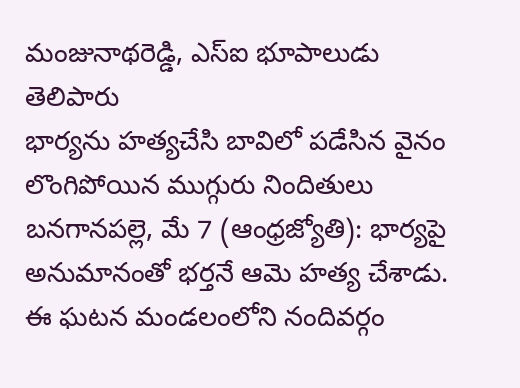మంజునాథరెడ్డి, ఎస్ఐ భూపాలుడు తెలిపారు
భార్యను హత్యచేసి బావిలో పడేసిన వైనం
లొంగిపోయిన ముగ్గురు నిందితులు
బనగానపల్లె, మే 7 (ఆంధ్రజ్యోతి): భార్యపై అనుమానంతో భర్తనే ఆమె హత్య చేశాడు. ఈ ఘటన మండలంలోని నందివర్గం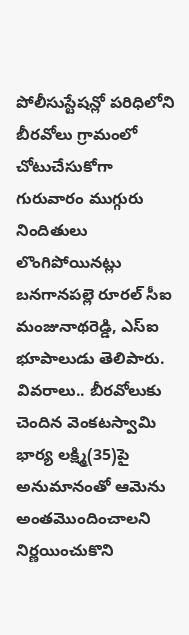పోలీసుస్టేషన్లో పరిధిలోని బీరవోలు గ్రామంలో చోటుచేసుకోగా గురువారం ముగ్గురు నిందితులు లొంగిపోయినట్లు బనగానపల్లె రూరల్ సీఐ మంజునాథరెడ్డి, ఎస్ఐ భూపాలుడు తెలిపారు. వివరాలు.. బీరవోలుకు చెందిన వెంకటస్వామి భార్య లక్ష్మి(35)పై అనుమానంతో ఆమెను అంతమొందించాలని నిర్ణయించుకొని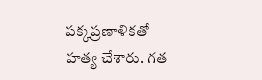పక్కప్రణాళికతో హత్య చేశారు. గత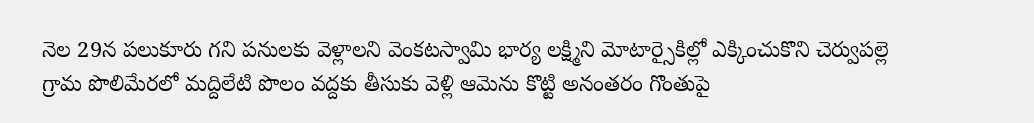నెల 29న పలుకూరు గని పనులకు వెళ్లాలని వెంకటస్వామి భార్య లక్ష్మిని మోటార్సైకిల్లో ఎక్కించుకొని చెర్వుపల్లె గ్రామ పొలిమేరలో మద్దిలేటి పొలం వద్దకు తీసుకు వెళ్లి ఆమెను కొట్టి అనంతరం గొంతుపై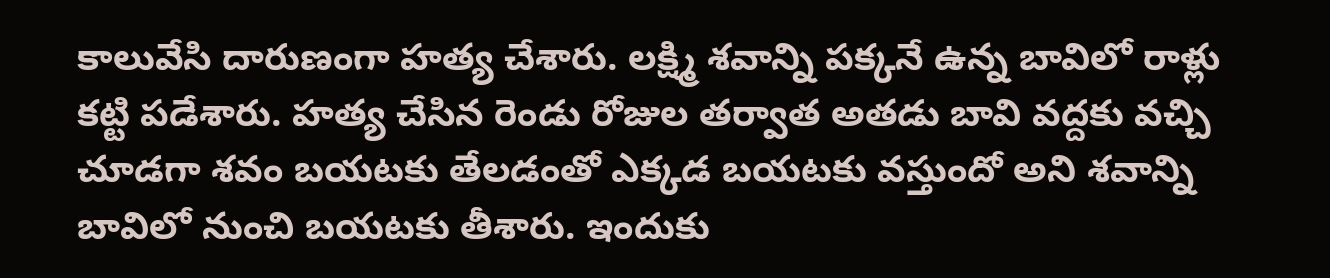కాలువేసి దారుణంగా హత్య చేశారు. లక్ష్మి శవాన్ని పక్కనే ఉన్న బావిలో రాళ్లు కట్టి పడేశారు. హత్య చేసిన రెండు రోజుల తర్వాత అతడు బావి వద్దకు వచ్చి చూడగా శవం బయటకు తేలడంతో ఎక్కడ బయటకు వస్తుందో అని శవాన్ని బావిలో నుంచి బయటకు తీశారు. ఇందుకు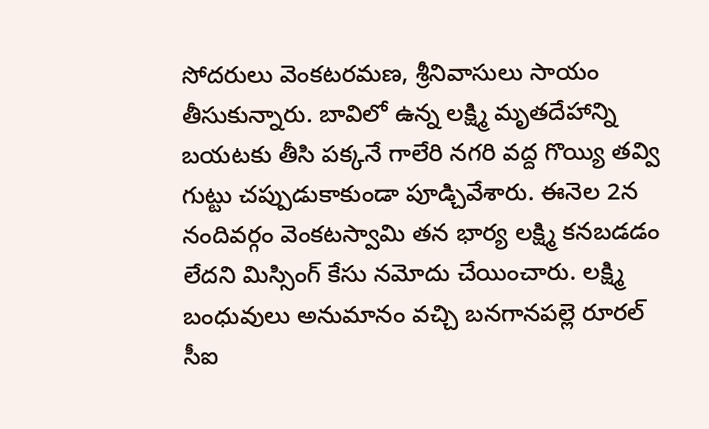సోదరులు వెంకటరమణ, శ్రీనివాసులు సాయం తీసుకున్నారు. బావిలో ఉన్న లక్ష్మి మృతదేహాన్ని బయటకు తీసి పక్కనే గాలేరి నగరి వద్ద గొయ్యి తవ్వి గుట్టు చప్పుడుకాకుండా పూడ్చివేశారు. ఈనెల 2న నందివర్గం వెంకటస్వామి తన భార్య లక్ష్మి కనబడడం లేదని మిస్సింగ్ కేసు నమోదు చేయించారు. లక్ష్మి బంధువులు అనుమానం వచ్చి బనగానపల్లె రూరల్ సీఐ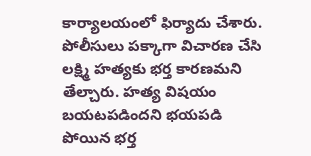కార్యాలయంలో ఫిర్యాదు చేశారు. పోలీసులు పక్కాగా విచారణ చేసి లక్ష్మి హత్యకు భర్త కారణమని తేల్చారు. హత్య విషయం బయటపడిందని భయపడి పోయిన భర్త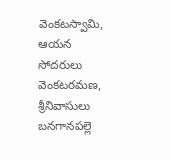వెంకటస్వామి, ఆయన సోదరులు వెంకటరమణ, శ్రీనివాసులు బనగానపల్లె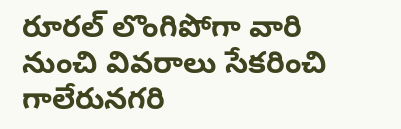రూరల్ లొంగిపోగా వారి నుంచి వివరాలు సేకరించి గాలేరునగరి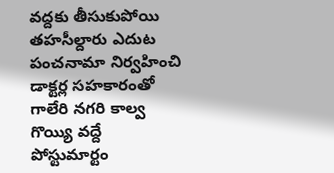వద్దకు తీసుకుపోయి తహసీల్దారు ఎదుట పంచనామా నిర్వహించి డాక్టర్ల సహకారంతో గాలేరి నగరి కాల్వ గొయ్యి వద్దే పోస్టుమార్టం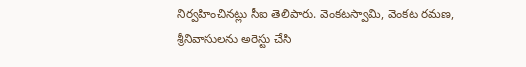నిర్వహించినట్లు సీఐ తెలిపారు. వెంకటస్వామి, వెంకట రమణ, శ్రీనివాసులను అరెస్టు చేసి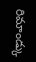రిమాండ్కు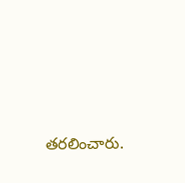తరలించారు.